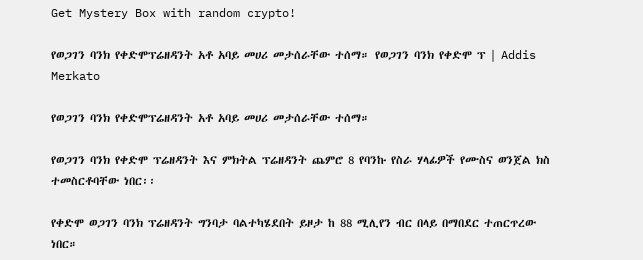Get Mystery Box with random crypto!

የወጋገን ባንክ የቀድሞፕሬዘዳንት አቶ አባይ መሀሪ መታሰራቸው ተሰማ። የወጋገን ባንክ የቀድሞ ፕ | Addis Merkato

የወጋገን ባንክ የቀድሞፕሬዘዳንት አቶ አባይ መሀሪ መታሰራቸው ተሰማ።

የወጋገን ባንክ የቀድሞ ፕሬዘዳንት እና ምክትል ፕሬዘዳንት ጨምሮ 8 የባንኩ የስራ ሃላፊዎች የሙስና ወንጀል ክስ ተመስርቶባቸው ነበር፡፡

የቀድሞ ወጋገን ባንክ ፕሬዘዳንት ግንባታ ባልተካሄደበት ይዞታ ከ 88 ሚሊየን ብር በላይ በማበደር ተጠርጥረው ነበር።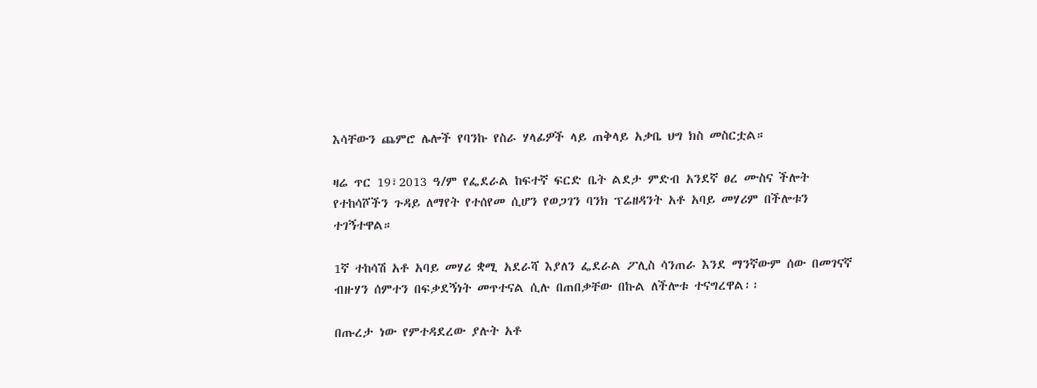እሳቸውን ጨምሮ ሌሎች የባንኩ የስራ ሃላፊዎች ላይ ጠቅላይ አቃቤ ህግ ክስ መስርቷል።

ዛሬ ጥር 19፣2013 ዓ/ም የፌደራል ከፍተኛ ፍርድ ቤት ልደታ ምድብ አንደኛ ፀረ ሙስና ችሎት የተከሳሾችን ጉዳይ ለማየት የተሰየመ ሲሆን የወጋገን ባንክ ፕሬዘዳንት አቶ አባይ መሃሪም በችሎቱን ተገኝተዋል።

1ኛ ተከሳሽ አቶ አባይ መሃሪ ቋሚ አደራሻ እያለን ፌደራል ፖሊስ ሳንጠራ እንደ ማንኛውም ሰው በመገናኛ ብዙሃን ሰምተን በፍቃደኝነት መጥተናል ሲሉ በጠበቃቸው በኩል ለችሎቱ ተናግረዋል፡፡

በጡረታ ነው የምተዳደረው ያሉት አቶ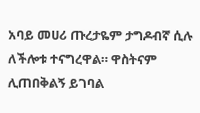አባይ መሀሪ ጡረታዬም ታግዶብኛ ሲሉ ለችሎቱ ተናግረዋል። ዋስትናም ሊጠበቅልኝ ይገባል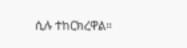ሲሉ ተከርክረዋል።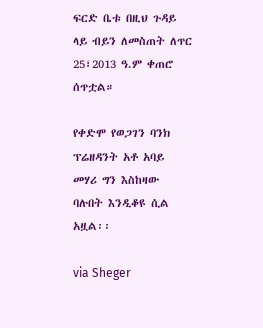ፍርድ ቤቱ በዚህ ጉዳይ ላይ ብይን ለመስጠት ለጥር 25፣2013 ዓ.ም ቀጠሮ ሰጥቷል።

የቀድሞ የወጋገን ባንክ ፕሬዘዳንት አቶ አባይ መሃሪ ግን እስከዛው ባሉበት እንዲቆዩ ሲል አዟል፡፡

via Sheger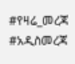#የዛሬ_መረጃ #አዲስመረጃ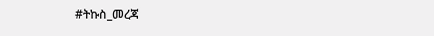#ትኩስ_መረጃ